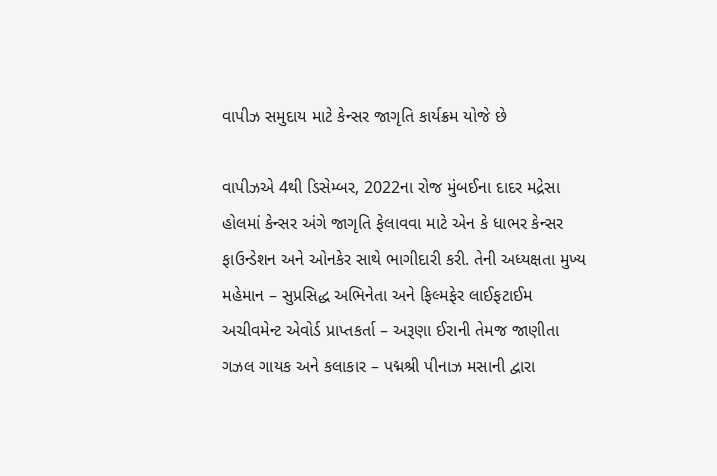વાપીઝ સમુદાય માટે કેન્સર જાગૃતિ કાર્યક્રમ યોજે છે

વાપીઝએ 4થી ડિસેમ્બર, 2022ના રોજ મુંબઈના દાદર મદ્રેસા હોલમાં કેન્સર અંગે જાગૃતિ ફેલાવવા માટે એન કે ધાભર કેન્સર ફાઉન્ડેશન અને ઓનકેર સાથે ભાગીદારી કરી. તેની અધ્યક્ષતા મુખ્ય મહેમાન – સુપ્રસિદ્ધ અભિનેતા અને ફિલ્મફેર લાઈફટાઈમ અચીવમેન્ટ એવોર્ડ પ્રાપ્તકર્તા – અરૂણા ઈરાની તેમજ જાણીતા ગઝલ ગાયક અને કલાકાર – પદ્મશ્રી પીનાઝ મસાની દ્વારા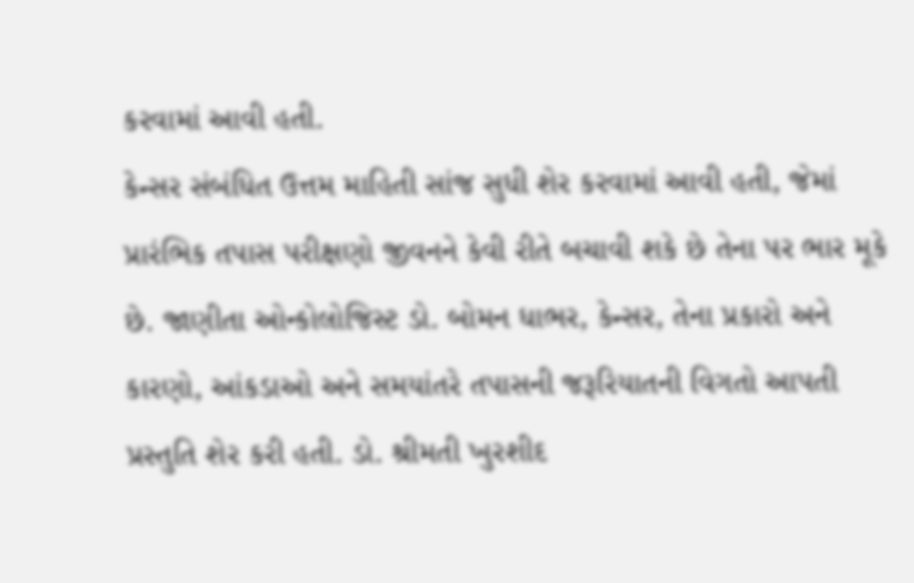કરવામાં આવી હતી.
કેન્સર સંબંધિત ઉત્તમ માહિતી સાંજ સુધી શેર કરવામાં આવી હતી, જેમાં પ્રારંભિક તપાસ પરીક્ષણો જીવનને કેવી રીતે બચાવી શકે છે તેના પર ભાર મૂકે છે. જાણીતા ઓન્કોલોજિસ્ટ ડો. બોમન ધાભર, કેન્સર, તેના પ્રકારો અને કારણો, આંકડાઓ અને સમયાંતરે તપાસની જરૂરિયાતની વિગતો આપતી પ્રસ્તુતિ શેર કરી હતી. ડો. શ્રીમતી ખુરશીદ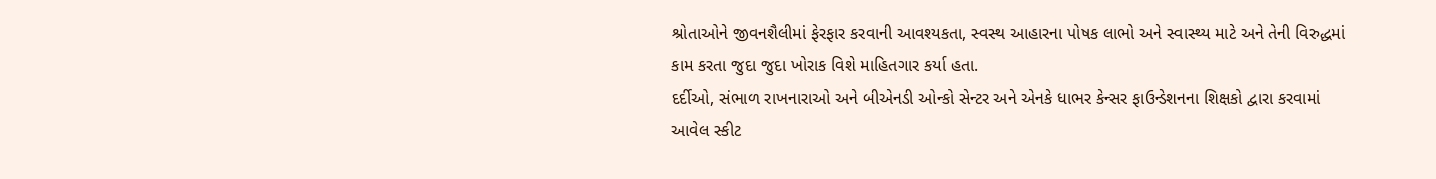શ્રોતાઓને જીવનશૈલીમાં ફેરફાર કરવાની આવશ્યકતા, સ્વસ્થ આહારના પોષક લાભો અને સ્વાસ્થ્ય માટે અને તેની વિરુદ્ધમાં કામ કરતા જુદા જુદા ખોરાક વિશે માહિતગાર કર્યા હતા.
દર્દીઓ, સંભાળ રાખનારાઓ અને બીએનડી ઓન્કો સેન્ટર અને એનકે ધાભર કેન્સર ફાઉન્ડેશનના શિક્ષકો દ્વારા કરવામાં આવેલ સ્કીટ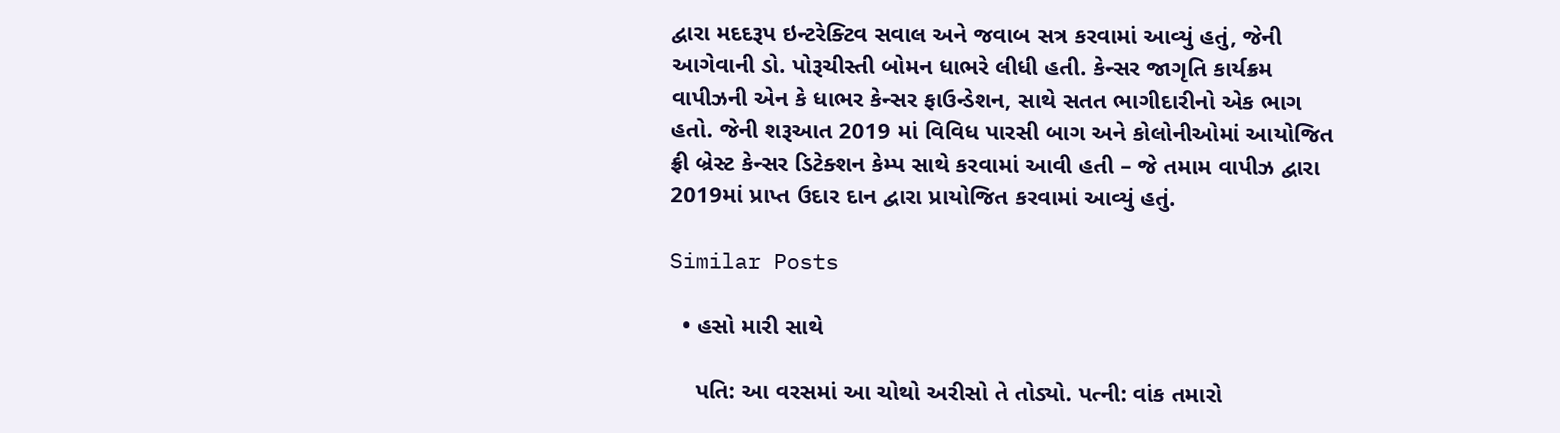દ્વારા મદદરૂપ ઇન્ટરેક્ટિવ સવાલ અને જવાબ સત્ર કરવામાં આવ્યું હતું, જેની આગેવાની ડો. પોરૂચીસ્તી બોમન ધાભરે લીધી હતી. કેન્સર જાગૃતિ કાર્યક્રમ વાપીઝની એન કે ધાભર કેન્સર ફાઉન્ડેશન, સાથે સતત ભાગીદારીનો એક ભાગ હતો. જેની શરૂઆત 2019 માં વિવિધ પારસી બાગ અને કોલોનીઓમાં આયોજિત ફ્રી બ્રેસ્ટ કેન્સર ડિટેક્શન કેમ્પ સાથે કરવામાં આવી હતી – જે તમામ વાપીઝ દ્વારા 2019માં પ્રાપ્ત ઉદાર દાન દ્વારા પ્રાયોજિત કરવામાં આવ્યું હતું.

Similar Posts

  • હસો મારી સાથે

    પતિ: આ વરસમાં આ ચોથો અરીસો તે તોડ્યો. પત્ની: વાંક તમારો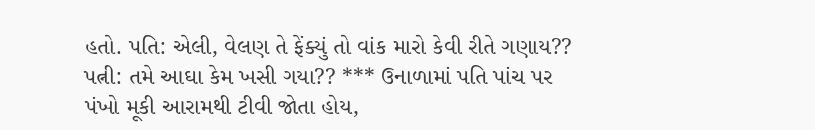હતો. પતિ: એલી, વેલણ તે ફેંક્યું તો વાંક મારો કેવી રીતે ગણાય?? પત્ની: તમે આઘા કેમ ખસી ગયા?? *** ઉનાળામાં પતિ પાંચ પર પંખો મૂકી આરામથી ટીવી જોતા હોય,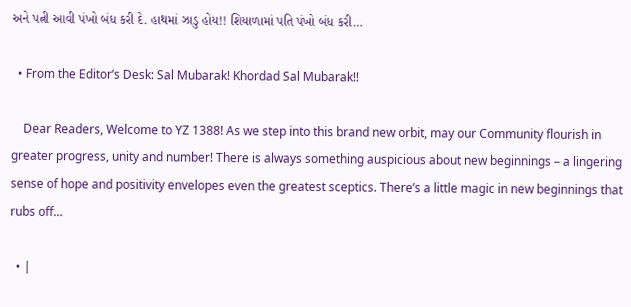અને પત્ની આવી પંખો બંધ કરી દે. હાથમાં ઝાડુ હોય!! શિયાળામાં પતિ પંખો બંધ કરી…

  • From the Editor’s Desk: Sal Mubarak! Khordad Sal Mubarak!!

    Dear Readers, Welcome to YZ 1388! As we step into this brand new orbit, may our Community flourish in greater progress, unity and number! There is always something auspicious about new beginnings – a lingering sense of hope and positivity envelopes even the greatest sceptics. There’s a little magic in new beginnings that rubs off…

  • |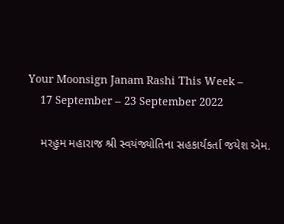Your Moonsign Janam Rashi This Week –
    17 September – 23 September 2022

    મરહુમ મહારાજ શ્રી સ્વયંજ્યોતિના સહકાર્યકર્તા જયેશ એમ.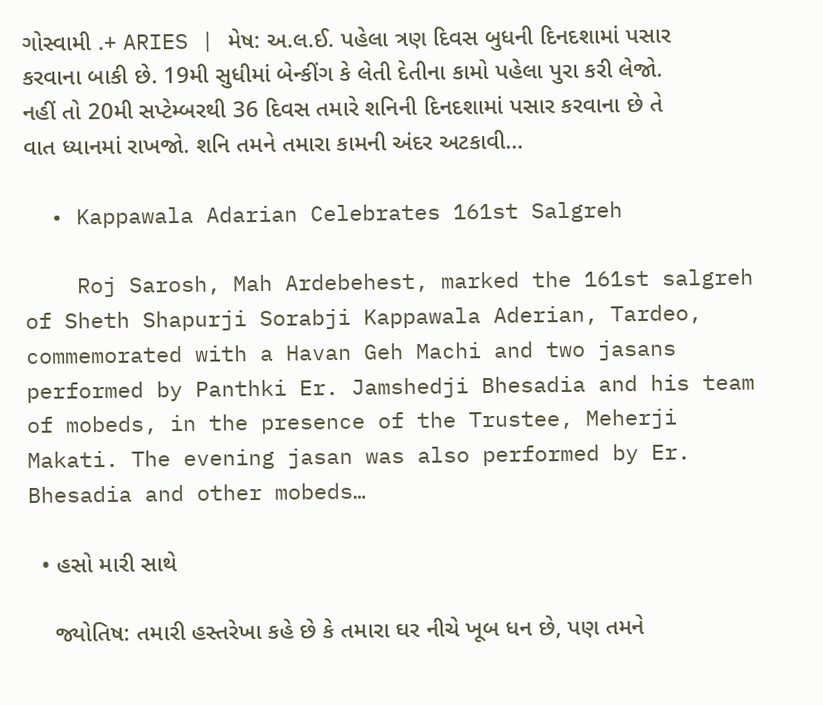ગોસ્વામી .+ ARIES | મેષ: અ.લ.ઈ. પહેલા ત્રણ દિવસ બુધની દિનદશામાં પસાર કરવાના બાકી છે. 19મી સુધીમાં બેન્કીંગ કે લેતી દેતીના કામો પહેલા પુરા કરી લેજો. નહીં તો 20મી સપ્ટેમ્બરથી 36 દિવસ તમારે શનિની દિનદશામાં પસાર કરવાના છે તે વાત ધ્યાનમાં રાખજો. શનિ તમને તમારા કામની અંદર અટકાવી…

  • Kappawala Adarian Celebrates 161st Salgreh

    Roj Sarosh, Mah Ardebehest, marked the 161st salgreh of Sheth Shapurji Sorabji Kappawala Aderian, Tardeo, commemorated with a Havan Geh Machi and two jasans performed by Panthki Er. Jamshedji Bhesadia and his team of mobeds, in the presence of the Trustee, Meherji Makati. The evening jasan was also performed by Er. Bhesadia and other mobeds…

  • હસો મારી સાથે

    જ્યોતિષ: તમારી હસ્તરેખા કહે છે કે તમારા ઘર નીચે ખૂબ ધન છે, પણ તમને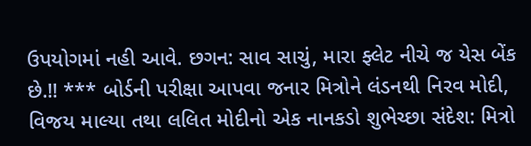ઉપયોગમાં નહી આવે. છગન: સાવ સાચું, મારા ફ્લેટ નીચે જ યેસ બેંક છે.!! *** બોર્ડની પરીક્ષા આપવા જનાર મિત્રોને લંડનથી નિરવ મોદી, વિજય માલ્યા તથા લલિત મોદીનો એક નાનકડો શુભેચ્છા સંદેશ: મિત્રો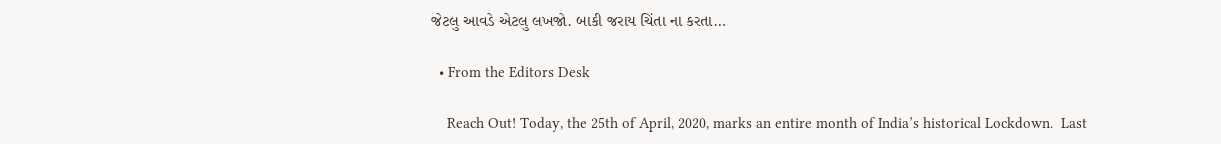જેટલુ આવડે એટલુ લખજો. બાકી જરાય ચિંતા ના કરતા…

  • From the Editors Desk

    Reach Out! Today, the 25th of April, 2020, marks an entire month of India’s historical Lockdown.  Last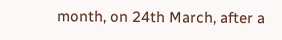month, on 24th March, after a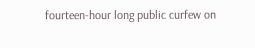fourteen-hour long public curfew on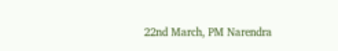22nd March, PM Narendra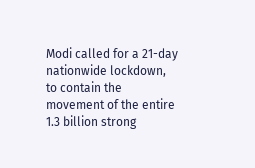Modi called for a 21-day nationwide lockdown, to contain the movement of the entire 1.3 billion strong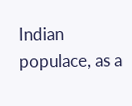Indian populace, as a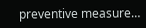preventive measure…